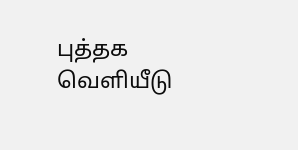புத்தக வெளியீடு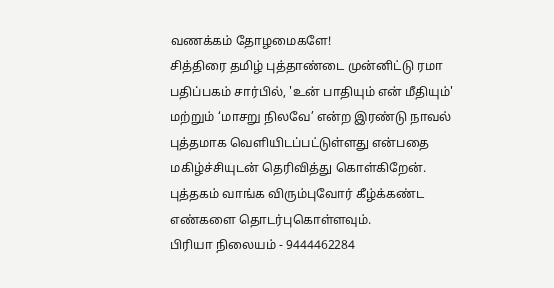வணக்கம் தோழமைகளே!
சித்திரை தமிழ் புத்தாண்டை முன்னிட்டு ரமா பதிப்பகம் சார்பில், 'உன் பாதியும் என் மீதியும்' மற்றும் ‘மாசறு நிலவே’ என்ற இரண்டு நாவல் புத்தமாக வெளியிடப்பட்டுள்ளது என்பதை மகிழ்ச்சியுடன் தெரிவித்து கொள்கிறேன்.
புத்தகம் வாங்க விரும்புவோர் கீழ்க்கண்ட எண்களை தொடர்புகொள்ளவும்.
பிரியா நிலையம் - 9444462284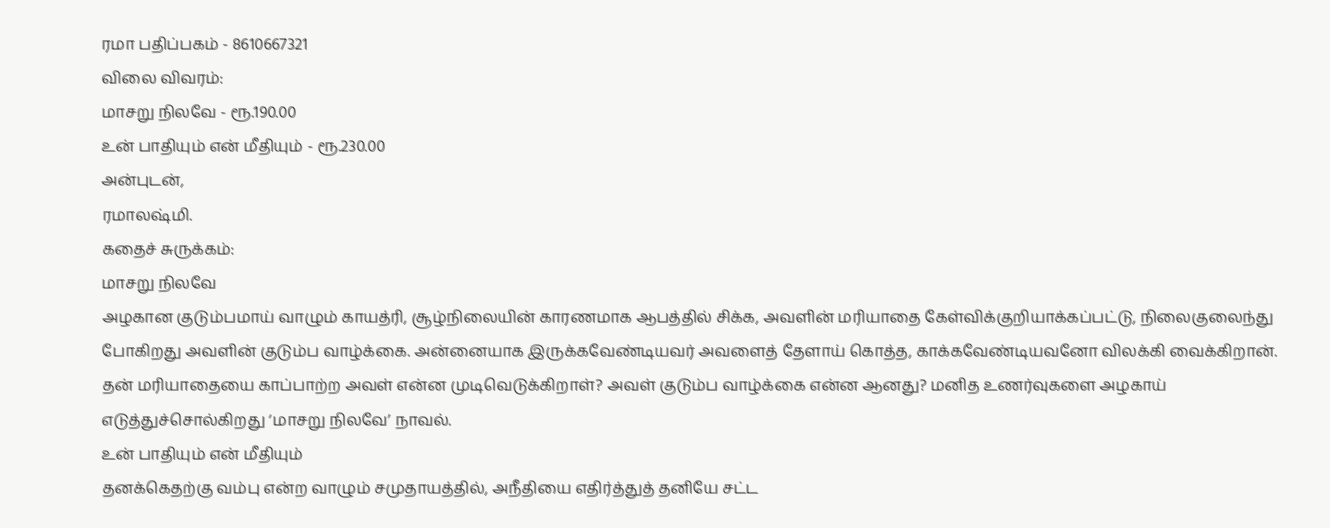ரமா பதிப்பகம் - 8610667321
விலை விவரம்:
மாசறு நிலவே - ரூ.190.00
உன் பாதியும் என் மீதியும் - ரூ.230.00
அன்புடன்,
ரமாலஷ்மி.
கதைச் சுருக்கம்:
மாசறு நிலவே
அழகான குடும்பமாய் வாழும் காயத்ரி, சூழ்நிலையின் காரணமாக ஆபத்தில் சிக்க, அவளின் மரியாதை கேள்விக்குறியாக்கப்பட்டு, நிலைகுலைந்து போகிறது அவளின் குடும்ப வாழ்க்கை. அன்னையாக இருக்கவேண்டியவர் அவளைத் தேளாய் கொத்த, காக்கவேண்டியவனோ விலக்கி வைக்கிறான். தன் மரியாதையை காப்பாற்ற அவள் என்ன முடிவெடுக்கிறாள்? அவள் குடும்ப வாழ்க்கை என்ன ஆனது? மனித உணர்வுகளை அழகாய் எடுத்துச்சொல்கிறது ‘மாசறு நிலவே’ நாவல்.
உன் பாதியும் என் மீதியும்
தனக்கெதற்கு வம்பு என்ற வாழும் சமுதாயத்தில், அநீதியை எதிர்த்துத் தனியே சட்ட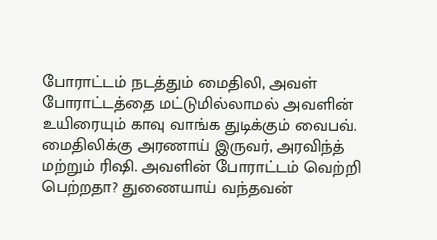போராட்டம் நடத்தும் மைதிலி, அவள் போராட்டத்தை மட்டுமில்லாமல் அவளின் உயிரையும் காவு வாங்க துடிக்கும் வைபவ். மைதிலிக்கு அரணாய் இருவர், அரவிந்த் மற்றும் ரிஷி. அவளின் போராட்டம் வெற்றி பெற்றதா? துணையாய் வந்தவன்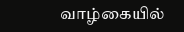வாழ்கையில்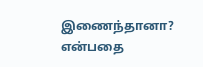இணைந்தானா? என்பதை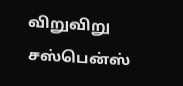விறுவிறு சஸ்பென்ஸ்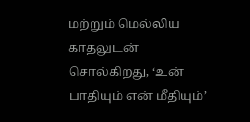மற்றும் மெல்லிய காதலுடன் சொல்கிறது, ‘உன் பாதியும் என் மீதியும்’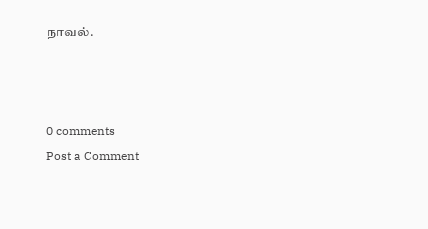நாவல்.



0 comments
Post a Comment